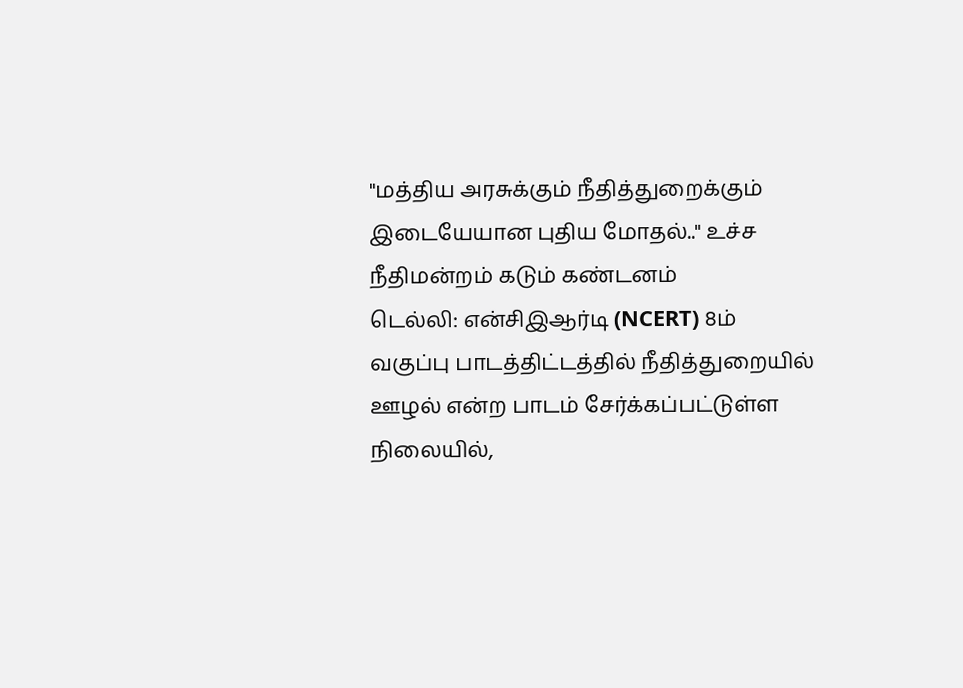"மத்திய அரசுக்கும் நீதித்துறைக்கும் இடையேயான புதிய மோதல்.." உச்ச நீதிமன்றம் கடும் கண்டனம்
டெல்லி: என்சிஇஆர்டி (NCERT) 8ம் வகுப்பு பாடத்திட்டத்தில் நீதித்துறையில் ஊழல் என்ற பாடம் சேர்க்கப்பட்டுள்ள நிலையில்,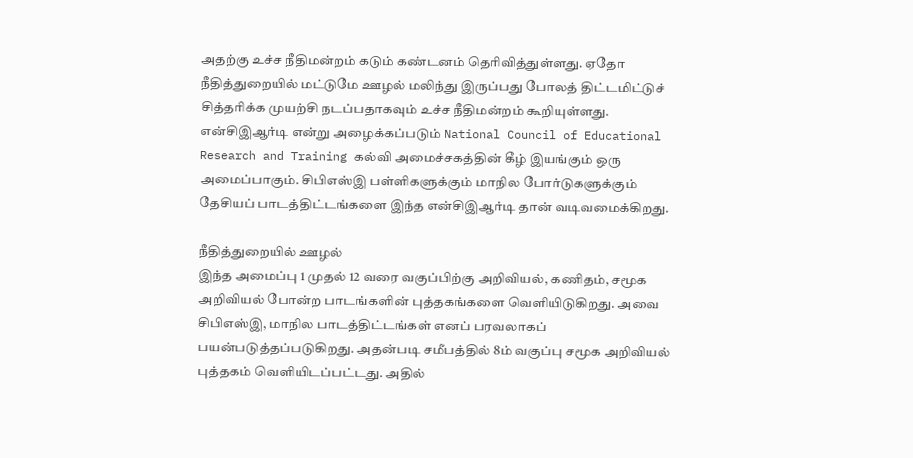அதற்கு உச்ச நீதிமன்றம் கடும் கண்டனம் தெரிவித்துள்ளது. ஏதோ நீதித்துறையில் மட்டுமே ஊழல் மலிந்து இருப்பது போலத் திட்டமிட்டுச் சித்தரிக்க முயற்சி நடப்பதாகவும் உச்ச நீதிமன்றம் கூறியுள்ளது.
என்சிஇஆர்டி என்று அழைக்கப்படும் National Council of Educational Research and Training கல்வி அமைச்சகத்தின் கீழ் இயங்கும் ஒரு அமைப்பாகும். சிபிஎஸ்இ பள்ளிகளுக்கும் மாநில போர்டுகளுக்கும் தேசியப் பாடத்திட்டங்களை இந்த என்சிஇஆர்டி தான் வடிவமைக்கிறது.

நீதித்துறையில் ஊழல்
இந்த அமைப்பு 1 முதல் 12 வரை வகுப்பிற்கு அறிவியல், கணிதம், சமூக அறிவியல் போன்ற பாடங்களின் புத்தகங்களை வெளியிடுகிறது. அவை சிபிஎஸ்இ, மாநில பாடத்திட்டங்கள் எனப் பரவலாகப் பயன்படுத்தப்படுகிறது. அதன்படி சமீபத்தில் 8ம் வகுப்பு சமூக அறிவியல் புத்தகம் வெளியிடப்பட்டது. அதில்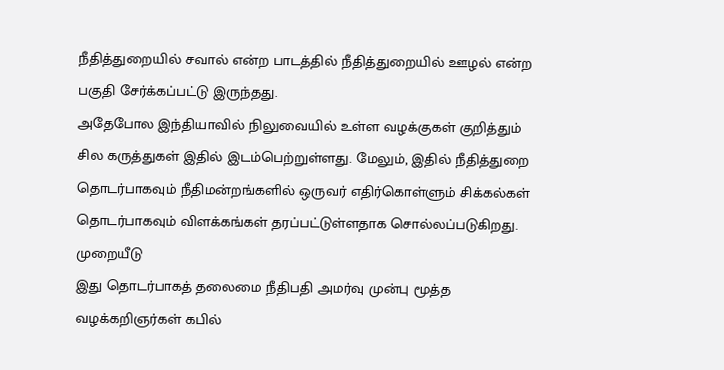நீதித்துறையில் சவால் என்ற பாடத்தில் நீதித்துறையில் ஊழல் என்ற பகுதி சேர்க்கப்பட்டு இருந்தது.
அதேபோல இந்தியாவில் நிலுவையில் உள்ள வழக்குகள் குறித்தும் சில கருத்துகள் இதில் இடம்பெற்றுள்ளது. மேலும், இதில் நீதித்துறை தொடர்பாகவும் நீதிமன்றங்களில் ஒருவர் எதிர்கொள்ளும் சிக்கல்கள் தொடர்பாகவும் விளக்கங்கள் தரப்பட்டுள்ளதாக சொல்லப்படுகிறது.
முறையீடு
இது தொடர்பாகத் தலைமை நீதிபதி அமர்வு முன்பு மூத்த வழக்கறிஞர்கள் கபில்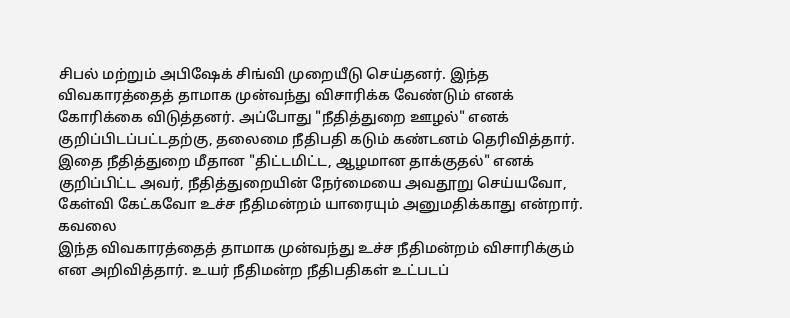சிபல் மற்றும் அபிஷேக் சிங்வி முறையீடு செய்தனர். இந்த விவகாரத்தைத் தாமாக முன்வந்து விசாரிக்க வேண்டும் எனக் கோரிக்கை விடுத்தனர். அப்போது "நீதித்துறை ஊழல்" எனக் குறிப்பிடப்பட்டதற்கு, தலைமை நீதிபதி கடும் கண்டனம் தெரிவித்தார். இதை நீதித்துறை மீதான "திட்டமிட்ட, ஆழமான தாக்குதல்" எனக் குறிப்பிட்ட அவர், நீதித்துறையின் நேர்மையை அவதூறு செய்யவோ, கேள்வி கேட்கவோ உச்ச நீதிமன்றம் யாரையும் அனுமதிக்காது என்றார்.
கவலை
இந்த விவகாரத்தைத் தாமாக முன்வந்து உச்ச நீதிமன்றம் விசாரிக்கும் என அறிவித்தார். உயர் நீதிமன்ற நீதிபதிகள் உட்படப்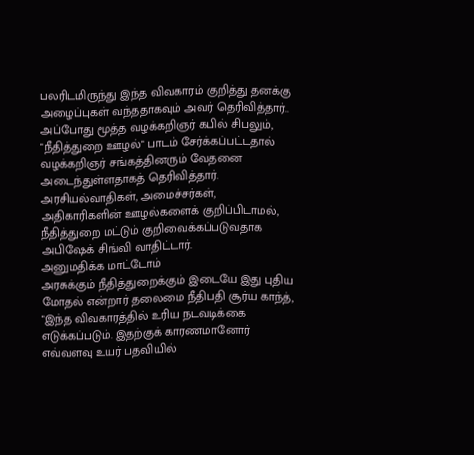பலரிடமிருந்து இந்த விவகாரம் குறித்து தனக்கு அழைப்புகள் வந்ததாகவும் அவர் தெரிவித்தார்..
அப்போது மூத்த வழக்கறிஞர் கபில் சிபலும், "நீதித்துறை ஊழல்" பாடம் சேர்க்கப்பட்டதால் வழக்கறிஞர் சங்கத்தினரும் வேதனை அடைந்துள்ளதாகத் தெரிவித்தார். அரசியல்வாதிகள், அமைச்சர்கள், அதிகாரிகளின் ஊழல்களைக் குறிப்பிடாமல், நீதித்துறை மட்டும் குறிவைக்கப்படுவதாக அபிஷேக் சிங்வி வாதிட்டார்.
அனுமதிக்க மாட்டோம்
அரசுக்கும் நீதித்துறைக்கும் இடையே இது புதிய மோதல் என்றார் தலைமை நீதிபதி சூர்ய காந்த், "இந்த விவகாரத்தில் உரிய நடவடிக்கை எடுக்கப்படும். இதற்குக் காரணமானோர் எவ்வளவு உயர் பதவியில்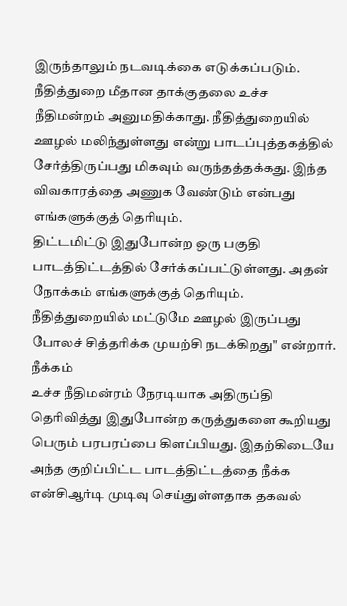இருந்தாலும் நடவடிக்கை எடுக்கப்படும். நீதித்துறை மீதான தாக்குதலை உச்ச நீதிமன்றம் அனுமதிக்காது. நீதித்துறையில் ஊழல் மலிந்துள்ளது என்று பாடப்புத்தகத்தில் சேர்த்திருப்பது மிகவும் வருந்தத்தக்கது. இந்த விவகாரத்தை அணுக வேண்டும் என்பது எங்களுக்குத் தெரியும்.
திட்டமிட்டு இதுபோன்ற ஒரு பகுதி பாடத்திட்டத்தில் சேர்க்கப்பட்டுள்ளது. அதன் நோக்கம் எங்களுக்குத் தெரியும். நீதித்துறையில் மட்டுமே ஊழல் இருப்பது போலச் சித்தரிக்க முயற்சி நடக்கிறது" என்றார்.
நீக்கம்
உச்ச நீதிமன்ரம் நேரடியாக அதிருப்தி தெரிவித்து இதுபோன்ற கருத்துகளை கூறியது பெரும் பரபரப்பை கிளப்பியது. இதற்கிடையே அந்த குறிப்பிட்ட பாடத்திட்டத்தை நீக்க என்சிஆர்டி முடிவு செய்துள்ளதாக தகவல்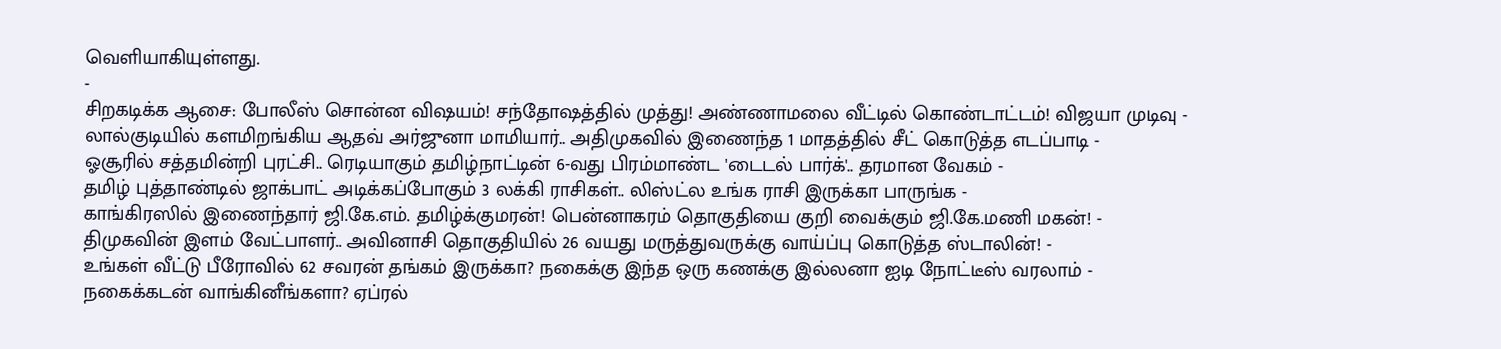வெளியாகியுள்ளது.
-
சிறகடிக்க ஆசை: போலீஸ் சொன்ன விஷயம்! சந்தோஷத்தில் முத்து! அண்ணாமலை வீட்டில் கொண்டாட்டம்! விஜயா முடிவு -
லால்குடியில் களமிறங்கிய ஆதவ் அர்ஜுனா மாமியார்.. அதிமுகவில் இணைந்த 1 மாதத்தில் சீட் கொடுத்த எடப்பாடி -
ஓசூரில் சத்தமின்றி புரட்சி.. ரெடியாகும் தமிழ்நாட்டின் 6-வது பிரம்மாண்ட 'டைடல் பார்க்'.. தரமான வேகம் -
தமிழ் புத்தாண்டில் ஜாக்பாட் அடிக்கப்போகும் 3 லக்கி ராசிகள்.. லிஸ்ட்ல உங்க ராசி இருக்கா பாருங்க -
காங்கிரஸில் இணைந்தார் ஜி.கே.எம். தமிழ்க்குமரன்! பென்னாகரம் தொகுதியை குறி வைக்கும் ஜி.கே.மணி மகன்! -
திமுகவின் இளம் வேட்பாளர்.. அவினாசி தொகுதியில் 26 வயது மருத்துவருக்கு வாய்ப்பு கொடுத்த ஸ்டாலின்! -
உங்கள் வீட்டு பீரோவில் 62 சவரன் தங்கம் இருக்கா? நகைக்கு இந்த ஒரு கணக்கு இல்லனா ஐடி நோட்டீஸ் வரலாம் -
நகைக்கடன் வாங்கினீங்களா? ஏப்ரல்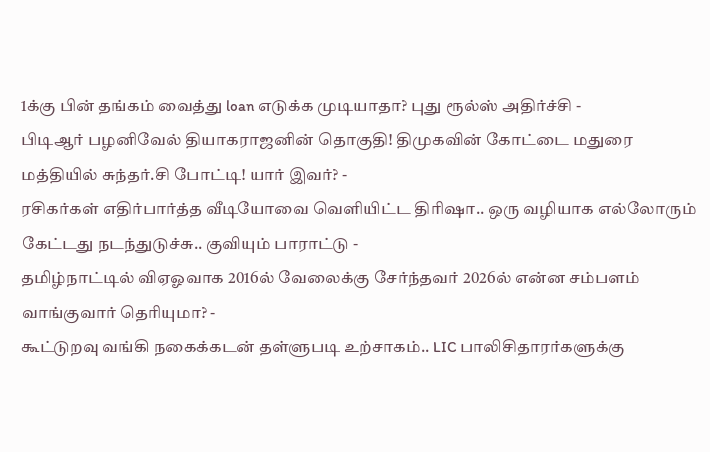1க்கு பின் தங்கம் வைத்து loan எடுக்க முடியாதா? புது ரூல்ஸ் அதிர்ச்சி -
பிடிஆர் பழனிவேல் தியாகராஜனின் தொகுதி! திமுகவின் கோட்டை மதுரை மத்தியில் சுந்தர்.சி போட்டி! யார் இவர்? -
ரசிகர்கள் எதிர்பார்த்த வீடியோவை வெளியிட்ட திரிஷா.. ஒரு வழியாக எல்லோரும் கேட்டது நடந்துடுச்சு.. குவியும் பாராட்டு -
தமிழ்நாட்டில் விஏஓவாக 2016ல் வேலைக்கு சேர்ந்தவர் 2026ல் என்ன சம்பளம் வாங்குவார் தெரியுமா? -
கூட்டுறவு வங்கி நகைக்கடன் தள்ளுபடி உற்சாகம்.. LIC பாலிசிதாரர்களுக்கு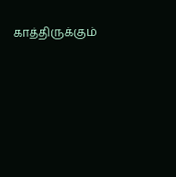காத்திருக்கும்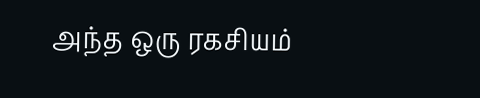அந்த ஒரு ரகசியம்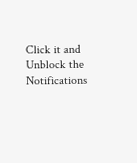Click it and Unblock the Notifications